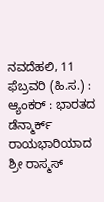ನವದೆಹಲಿ, 11 ಫೆಬ್ರವರಿ (ಹಿ.ಸ.) :
ಆ್ಯಂಕರ್ : ಭಾರತದ ಡೆನ್ಮಾರ್ಕ್ ರಾಯಭಾರಿಯಾದ ಶ್ರೀ ರಾಸ್ಮಸ್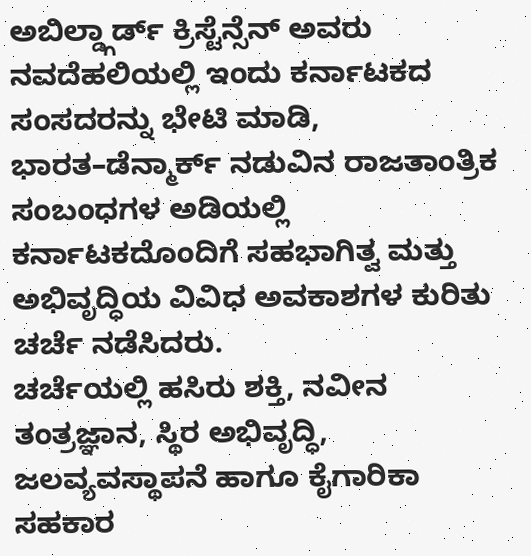ಅಬಿಲ್ಡ್ಗಾರ್ಡ್ ಕ್ರಿಸ್ಟೆನ್ಸೆನ್ ಅವರು ನವದೆಹಲಿಯಲ್ಲಿ ಇಂದು ಕರ್ನಾಟಕದ ಸಂಸದರನ್ನು ಭೇಟಿ ಮಾಡಿ, ಭಾರತ–ಡೆನ್ಮಾರ್ಕ್ ನಡುವಿನ ರಾಜತಾಂತ್ರಿಕ ಸಂಬಂಧಗಳ ಅಡಿಯಲ್ಲಿ ಕರ್ನಾಟಕದೊಂದಿಗೆ ಸಹಭಾಗಿತ್ವ ಮತ್ತು ಅಭಿವೃದ್ಧಿಯ ವಿವಿಧ ಅವಕಾಶಗಳ ಕುರಿತು ಚರ್ಚೆ ನಡೆಸಿದರು.
ಚರ್ಚೆಯಲ್ಲಿ ಹಸಿರು ಶಕ್ತಿ, ನವೀನ ತಂತ್ರಜ್ಞಾನ, ಸ್ಥಿರ ಅಭಿವೃದ್ಧಿ, ಜಲವ್ಯವಸ್ಥಾಪನೆ ಹಾಗೂ ಕೈಗಾರಿಕಾ ಸಹಕಾರ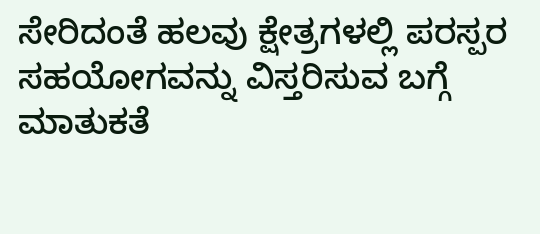ಸೇರಿದಂತೆ ಹಲವು ಕ್ಷೇತ್ರಗಳಲ್ಲಿ ಪರಸ್ಪರ ಸಹಯೋಗವನ್ನು ವಿಸ್ತರಿಸುವ ಬಗ್ಗೆ ಮಾತುಕತೆ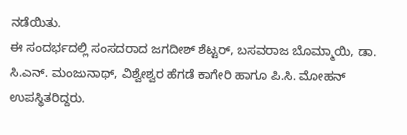ನಡೆಯಿತು.
ಈ ಸಂದರ್ಭದಲ್ಲಿ ಸಂಸದರಾದ ಜಗದೀಶ್ ಶೆಟ್ಟರ್, ಬಸವರಾಜ ಬೊಮ್ಮಾಯಿ, ಡಾ. ಸಿ.ಎನ್. ಮಂಜುನಾಥ್, ವಿಶ್ವೇಶ್ವರ ಹೆಗಡೆ ಕಾಗೇರಿ ಹಾಗೂ ಪಿ.ಸಿ. ಮೋಹನ್ ಉಪಸ್ಥಿತರಿದ್ದರು.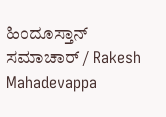ಹಿಂದೂಸ್ತಾನ್ ಸಮಾಚಾರ್ / Rakesh Mahadevappa